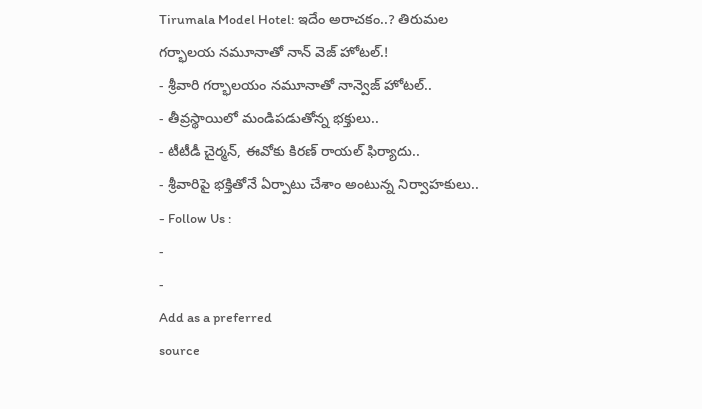Tirumala Model Hotel: ఇదేం అరాచకం..? తిరుమల గర్భాలయ నమూనాతో నాన్ వెజ్ హోటల్.!
- శ్రీవారి గర్భాలయం నమూనాతో నాన్వెజ్ హోటల్..
- తీవ్రస్థాయిలో మండిపడుతోన్న భక్తులు..
- టీటీడీ చైర్మన్, ఈవోకు కిరణ్ రాయల్ ఫిర్యాదు..
- శ్రీవారిపై భక్తితోనే ఏర్పాటు చేశాం అంటున్న నిర్వాహకులు..
- Follow Us :
-
-
Add as a preferred
source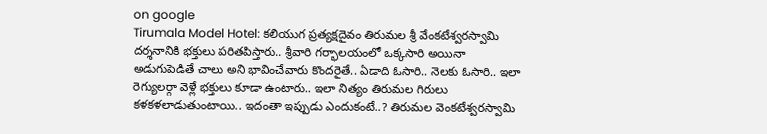on google
Tirumala Model Hotel: కలియుగ ప్రత్యక్షదైవం తిరుమల శ్రీ వేంకటేశ్వరస్వామి దర్శనానికి భక్తులు పరితపిస్తారు.. శ్రీవారి గర్భాలయంలో ఒక్కసారి అయినా అడుగుపెడితే చాలు అని భావించేవారు కొందరైతే.. ఏడాది ఓసారి.. నెలకు ఓసారి.. ఇలా రెగ్యులర్గా వెళ్లే భక్తులు కూడా ఉంటారు.. ఇలా నిత్యం తిరుమల గిరులు కళకళలాడుతుంటాయి.. ఇదంతా ఇప్పుడు ఎందుకంటే..? తిరుమల వెంకటేశ్వరస్వామి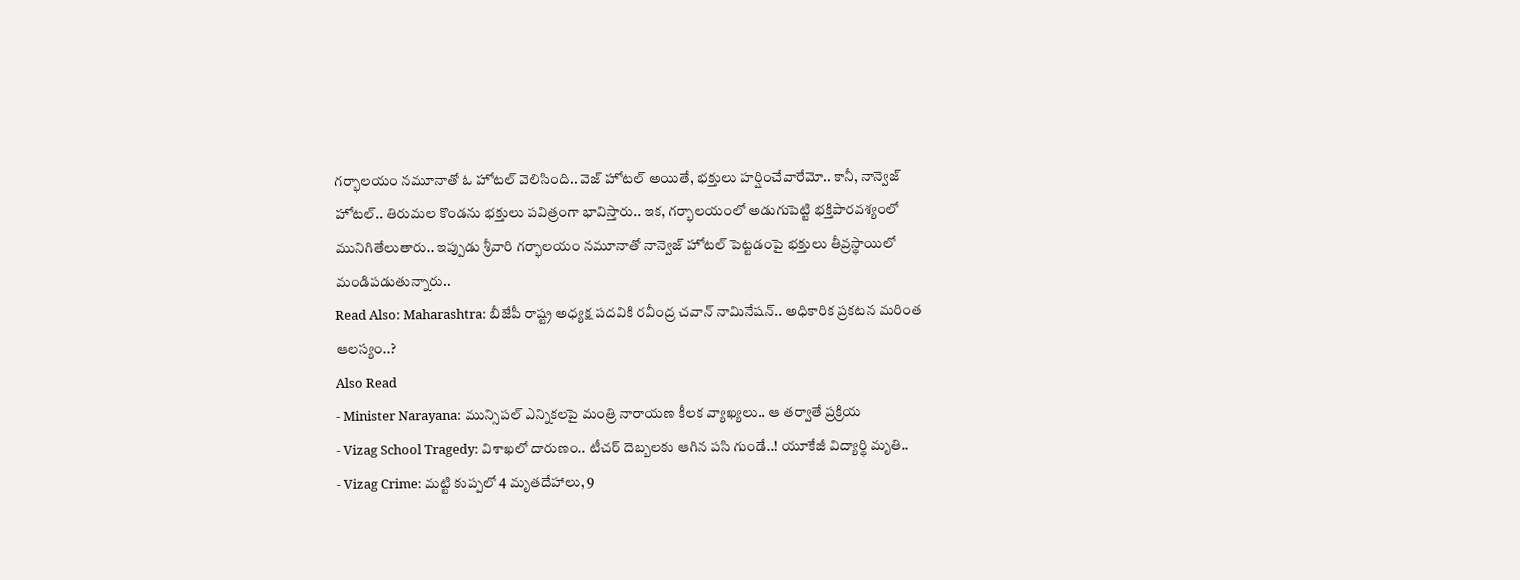గర్భాలయం నమూనాతో ఓ హోటల్ వెలిసింది.. వెజ్ హోటల్ అయితే, భక్తులు హర్షించేవారేమో.. కానీ, నాన్వెజ్ హోటల్.. తిరుమల కొండను భక్తులు పవిత్రంగా భావిస్తారు.. ఇక, గర్భాలయంలో అడుగుపెట్టి భక్తిపారవశ్యంలో మునిగితేలుతారు.. ఇప్పుడు శ్రీవారి గర్భాలయం నమూనాతో నాన్వెజ్ హోటల్ పెట్టడంపై భక్తులు తీవ్రస్థాయిలో మండిపడుతున్నారు..
Read Also: Maharashtra: బీజేపీ రాష్ట్ర అధ్యక్ష పదవికి రవీంద్ర చవాన్ నామినేషన్.. అధికారిక ప్రకటన మరింత ఆలస్యం..?
Also Read
- Minister Narayana: మున్సిపల్ ఎన్నికలపై మంత్రి నారాయణ కీలక వ్యాఖ్యలు.. ఆ తర్వాతే ప్రక్రియ
- Vizag School Tragedy: విశాఖలో దారుణం.. టీచర్ దెబ్బలకు ఆగిన పసి గుండే..! యూకేజీ విద్యార్థి మృతి..
- Vizag Crime: మట్టి కుప్పలో 4 మృతదేహాలు, 9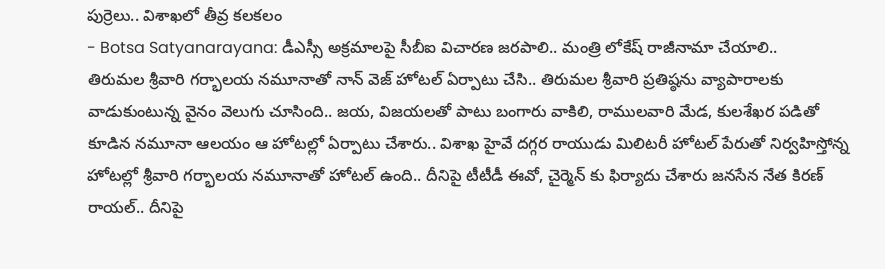పుర్రెలు.. విశాఖలో తీవ్ర కలకలం
- Botsa Satyanarayana: డీఎస్సీ అక్రమాలపై సీబీఐ విచారణ జరపాలి.. మంత్రి లోకేష్ రాజీనామా చేయాలి..
తిరుమల శ్రీవారి గర్భాలయ నమూనాతో నాన్ వెజ్ హోటల్ ఏర్పాటు చేసి.. తిరుమల శ్రీవారి ప్రతిష్ఠను వ్యాపారాలకు వాడుకుంటున్న వైనం వెలుగు చూసింది.. జయ, విజయలతో పాటు బంగారు వాకిలి, రాములవారి మేడ, కులశేఖర పడితో కూడిన నమూనా ఆలయం ఆ హోటల్లో ఏర్పాటు చేశారు.. విశాఖ హైవే దగ్గర రాయుడు మిలిటరీ హోటల్ పేరుతో నిర్వహిస్తోన్న హోటల్లో శ్రీవారి గర్భాలయ నమూనాతో హోటల్ ఉంది.. దీనిపై టీటీడీ ఈవో, చైర్మెన్ కు ఫిర్యాదు చేశారు జనసేన నేత కిరణ్ రాయల్.. దీనిపై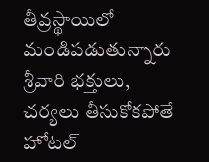తీవ్రస్థాయిలో మండిపడుతున్నారు శ్రీవారి భక్తులు, చర్యలు తీసుకోకపోతే హోటల్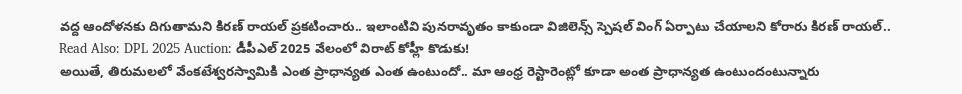వద్ద ఆందోళనకు దిగుతామని కిరణ్ రాయల్ ప్రకటించారు.. ఇలాంటివి పునరావృతం కాకుండా విజిలెన్స్ స్పెషల్ వింగ్ ఏర్పాటు చేయాలని కోరారు కిరణ్ రాయల్..
Read Also: DPL 2025 Auction: డీపీఎల్ 2025 వేలంలో విరాట్ కోహ్లీ కొడుకు!
అయితే, తిరుమలలో వేంకటేశ్వరస్వామికి ఎంత ప్రాధాన్యత ఎంత ఉంటుందో.. మా ఆంధ్ర రెస్టారెంట్లో కూడా అంత ప్రాధాన్యత ఉంటుందంటున్నారు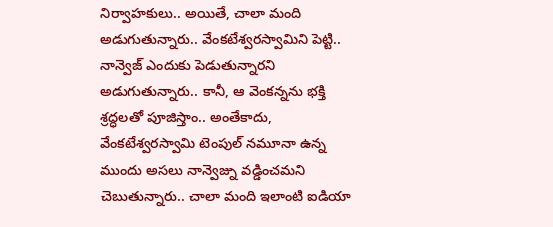నిర్వాహకులు.. అయితే, చాలా మంది అడుగుతున్నారు.. వేంకటేశ్వరస్వామిని పెట్టి.. నాన్వెజ్ ఎందుకు పెడుతున్నారని అడుగుతున్నారు.. కానీ, ఆ వెంకన్నను భక్తి శ్రద్ధలతో పూజిస్తాం.. అంతేకాదు, వేంకటేశ్వరస్వామి టెంపుల్ నమూనా ఉన్న ముందు అసలు నాన్వెజ్ను వడ్డించమని చెబుతున్నారు.. చాలా మంది ఇలాంటి ఐడియా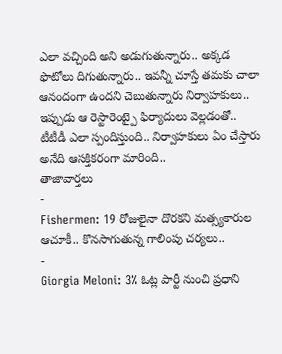ఎలా వచ్చింది అని అడుగుతున్నారు.. అక్కడ ఫొటోలు దిగుతున్నారు.. ఇవన్నీ చూస్తే తమకు చాలా ఆనందంగా ఉందని చెబుతున్నారు నిర్వాహకులు.. ఇప్పుడు ఆ రెస్టారెంట్పై ఫిర్యాదులు వెల్లడంతో.. టీటీడీ ఎలా స్పందిస్తుంది.. నిర్వాహకులు ఏం చేస్తారు అనేది ఆసక్తికరంగా మారింది..
తాజావార్తలు
-
Fishermen: 19 రోజులైనా దొరకని మత్స్యకారుల ఆచూకీ.. కొనసాగుతున్న గాలింపు చర్యలు..
-
Giorgia Meloni: 3% ఓట్ల పార్టీ నుంచి ప్రధాని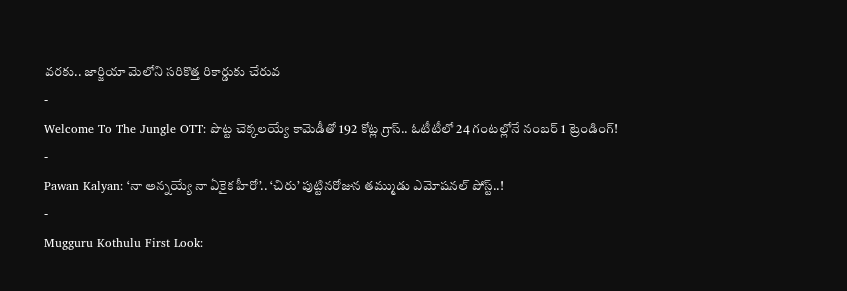వరకు.. జార్జియా మెలోని సరికొత్త రికార్డుకు చేరువ
-
Welcome To The Jungle OTT: పొట్ట చెక్కలయ్యే కామెడీతో 192 కోట్ల గ్రాస్.. ఓటీటీలో 24 గంటల్లోనే నంబర్ 1 ట్రెండింగ్!
-
Pawan Kalyan: ‘నా అన్నయ్యే నా ఏకైక హీరో’.. ‘చిరు’ పుట్టినరోజున తమ్ముడు ఎమోషనల్ పోస్ట్..!
-
Mugguru Kothulu First Look: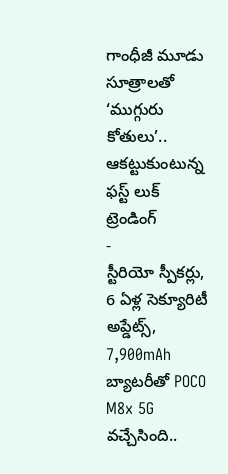గాంధీజీ మూడు సూత్రాలతో ‘ముగ్గురు కోతులు’.. ఆకట్టుకుంటున్న ఫస్ట్ లుక్
ట్రెండింగ్
-
స్టీరియో స్పీకర్లు, 6 ఏళ్ల సెక్యూరిటీ అప్డేట్స్, 7,900mAh బ్యాటరీతో POCO M8x 5G వచ్చేసింది..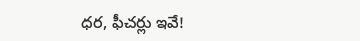ధర, ఫీచర్లు ఇవే!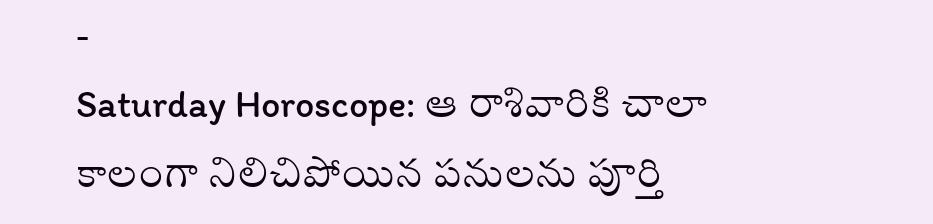-
Saturday Horoscope: ఆ రాశివారికి చాలా కాలంగా నిలిచిపోయిన పనులను పూర్తి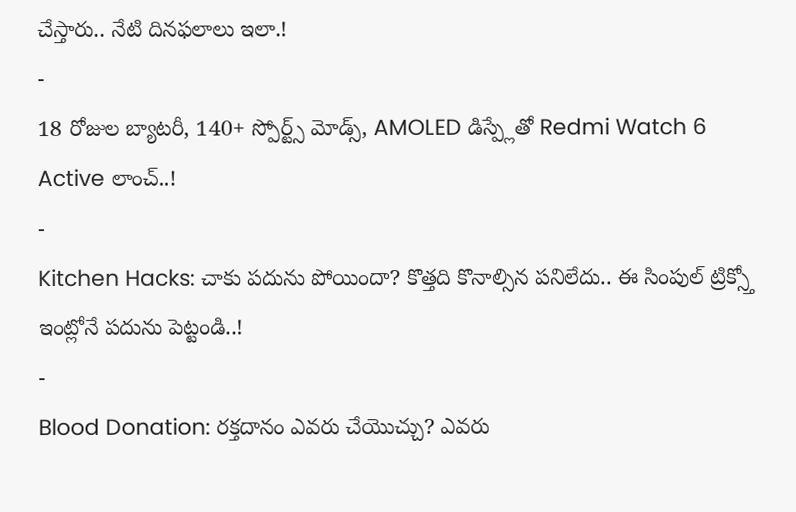చేస్తారు.. నేటి దినఫలాలు ఇలా.!
-
18 రోజుల బ్యాటరీ, 140+ స్పోర్ట్స్ మోడ్స్, AMOLED డిస్ప్లేతో Redmi Watch 6 Active లాంచ్..!
-
Kitchen Hacks: చాకు పదును పోయిందా? కొత్తది కొనాల్సిన పనిలేదు.. ఈ సింపుల్ ట్రిక్స్తో ఇంట్లోనే పదును పెట్టండి..!
-
Blood Donation: రక్తదానం ఎవరు చేయొచ్చు? ఎవరు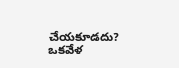చేయకూడదు? ఒకవేళ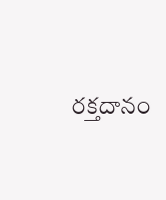రక్తదానం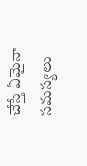చేస్తే ఏమైనా సమస్యలు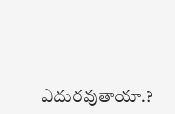ఎదురవుతాయా.?